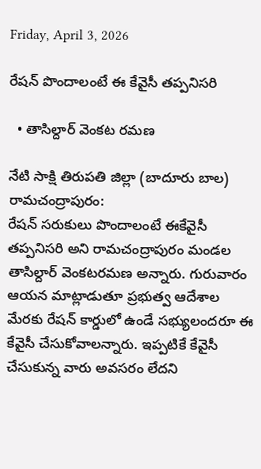Friday, April 3, 2026

రేషన్ పొందాలంటే ఈ కేవైసీ తప్పనిసరి

  • తాసిల్దార్ వెంకట రమణ

నేటి సాక్షి తిరుపతి జిల్లా (బాదూరు బాల) రామచంద్రాపురం:
రేషన్ సరుకులు పొందాలంటే ఈకేవైసీ తప్పనిసరి అని రామచంద్రాపురం మండల తాసిల్దార్ వెంకటరమణ అన్నారు. గురువారం ఆయన మాట్లాడుతూ ప్రభుత్వ ఆదేశాల మేరకు రేషన్ కార్డులో ఉండే సభ్యులందరూ ఈ కేవైసీ చేసుకోవాలన్నారు. ఇప్పటికే కేవైసీ చేసుకున్న వారు అవసరం లేదని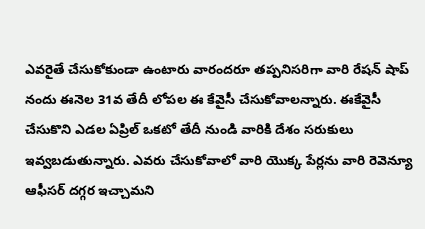ఎవరైతే చేసుకోకుండా ఉంటారు వారందరూ తప్పనిసరిగా వారి రేషన్ షాప్ నందు ఈనెల 31వ తేదీ లోపల ఈ కేవైసీ చేసుకోవాలన్నారు. ఈకేవైసీ చేసుకొని ఎడల ఏప్రిల్ ఒకటో తేదీ నుండి వారికి దేశం సరుకులు ఇవ్వబడుతున్నారు. ఎవరు చేసుకోవాలో వారి యొక్క పేర్లను వారి రెవెన్యూ ఆఫీసర్ దగ్గర ఇచ్చామని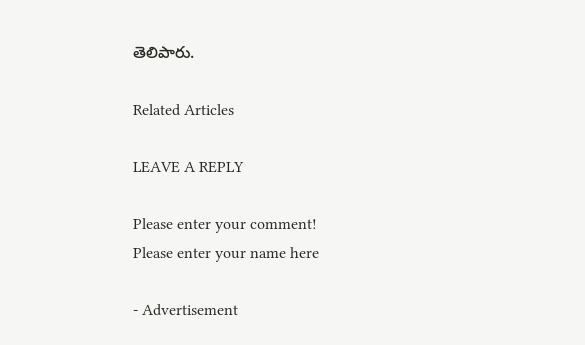తెలిపారు.

Related Articles

LEAVE A REPLY

Please enter your comment!
Please enter your name here

- Advertisement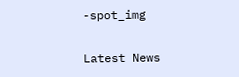-spot_img

Latest News